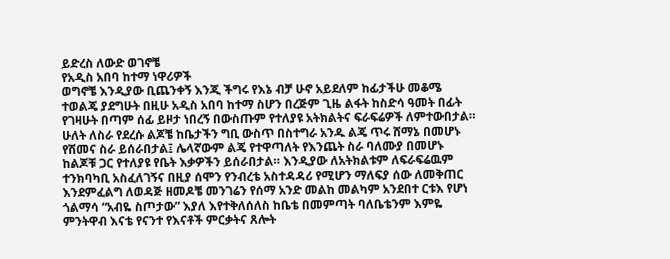ይድረስ ለውድ ወገኖቼ
የአዲስ አበባ ከተማ ነዋሪዎች
ወግኖቼ እንዲያው ቢጨንቀኝ እንጂ ችግሩ የእኔ ብቻ ሁኖ አይደለም ከፊታችሁ መቆሜ
ተወልጄ ያደግሁት በዚሁ አዲስ አበባ ከተማ ስሆን በረጅም ጊዜ ልፋት ከስድሳ ዓመት በፊት የገዛሁት በጣም ሰፊ ይዞታ ነበረኝ በውስጡም የተለያዩ አትክልትና ፍራፍሬዎች ለምተውበታል። ሁለት ለስራ የደረሱ ልጆቼ ከቤታችን ግቢ ውስጥ በስተግራ አንዱ ልጄ ጥሩ ሸማኔ በመሆኑ የሽመና ስራ ይሰራበታል፤ ሌላኛውም ልጄ የተዋጣለት የእንጨት ስራ ባለሙያ በመሆኑ ከልጆቹ ጋር የተለያዩ የቤት እቃዎችን ይሰራበታል። እንዲያው ለአትክልቱም ለፍራፍሬዉም ተንክባካቢ አስፈለገኝና በዚያ ሰሞን የንብረቴ አስተዳዳሪ የሚሆን ማለፍያ ሰው ለመቅጠር እንደምፈልግ ለወዳጅ ዘመዶቼ መንገሬን የሰማ አንድ መልከ መልካም አንደበተ ርቱእ የሆነ ጎልማሳ “አብዬ ስጦታው” እያለ እየተቅለሰለስ ከቤቴ በመምጣት ባለቤቴንም እምዬ ምንትዋብ እናቴ የናንተ የእናቶች ምርቃትና ጸሎት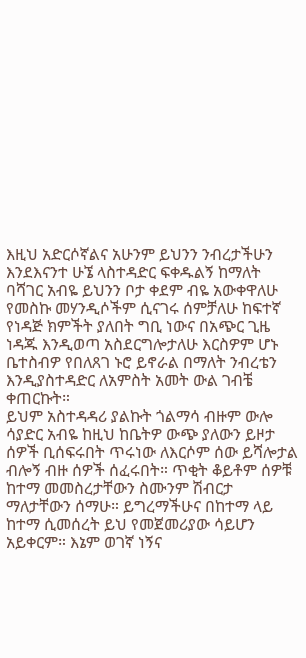እዚህ አድርሶኛልና አሁንም ይህንን ንብረታችሁን እንደእናንተ ሁኜ ላስተዳድር ፍቀዱልኝ ከማለት ባሻገር አብዬ ይህንን ቦታ ቀደም ብዬ አውቀዋለሁ የመስኩ መሃንዲሶችም ሲናገሩ ሰምቻለሁ ከፍተኛ የነዳጅ ክምችት ያለበት ግቢ ነውና በአጭር ጊዜ ነዳጁ እንዲወጣ አስደርግሎታለሁ እርስዎም ሆኑ ቤተስብዎ የበለጸገ ኑሮ ይኖራል በማለት ንብረቴን እንዲያስተዳድር ለአምስት አመት ውል ገብቼ ቀጠርኩት።
ይህም አስተዳዳሪ ያልኩት ጎልማሳ ብዙም ውሎ ሳያድር አብዬ ከዚህ ከቤትዎ ውጭ ያለውን ይዞታ ሰዎች ቢሰፍሩበት ጥሩነው ለእርሶም ሰው ይሻሎታል ብሎኝ ብዙ ሰዎች ሰፈሩበት። ጥቂት ቆይቶም ሰዎቹ ከተማ መመስረታቸውን ስሙንም ሽብርታ ማለታቸውን ሰማሁ። ይግረማችሁና በከተማ ላይ ከተማ ሲመሰረት ይህ የመጀመሪያው ሳይሆን አይቀርም። እኔም ወገኛ ነኝና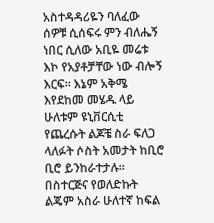አስተዳዳሪዬን ባለፈው ሰዎቹ ሲሰፍሩ ምን ብለሔኝ ነበር ሲለው አቢዬ መሬቱ እኮ የአያቶቻቸው ነው ብሎኝ እርፍ። እኔም አቅሜ እየደከመ መሄዱ ላይ ሁለቱም ዩኒቨርሲቲ የጨረሱት ልጆቼ ስራ ፍለጋ ላለፉት ሶስት አመታት ከቢሮ ቢሮ ይንከራተታሉ። በስተርጅና የወለድኩት ልጄም አስራ ሁለተኛ ከፍል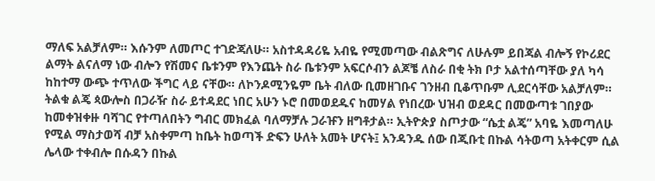ማለፍ አልቻለም። እሱንም ለመጦር ተገድጃለሁ። አስተዳዳሪዬ አብዬ የሚመጣው ብልጽግና ለሁሉም ይበጃል ብሎኝ የኮሪደር ልማት ልናለማ ነው ብሎን የሽመና ቤቱንም የእንጨት ስራ ቤቱንም አፍርሶብን ልጆቼ ለስራ በቂ ትክ ቦታ አልተሰጣቸው ያለ ካሳ ከከተማ ውጭ ተጥለው ችግር ላይ ናቸው። ለኮንዶሚንዬም ቤት ብለው ቢመዘገቡና ገንዘብ ቢቆጥቡም ሊደርሳቸው አልቻለም። ትልቁ ልጄ ጳውሎስ በጋራዥ ስራ ይተዳደር ነበር አሁን ኑሮ በመወደዱና ከመሃል የነበረው ህዝብ ወደዳር በመውጣቱ ገበያው ከመቀዝቀዙ ባሻገር የተጣለበትን ግብር መክፈል ባለማቻሉ ጋራዡን ዘግቶታል። ኢትዮጵያ ስጦታው “ሴቷ ልጄ” አባዬ እመጣለሁ የሚል ማስታወሻ ብቻ አስቀምጣ ከቤት ከወጣች ድፍን ሁለት አመት ሆናት፤ አንዳንዱ ሰው በጂቡቲ በኩል ሳትወጣ አትቀርም ሲል ሌላው ተቀብሎ በሱዳን በኩል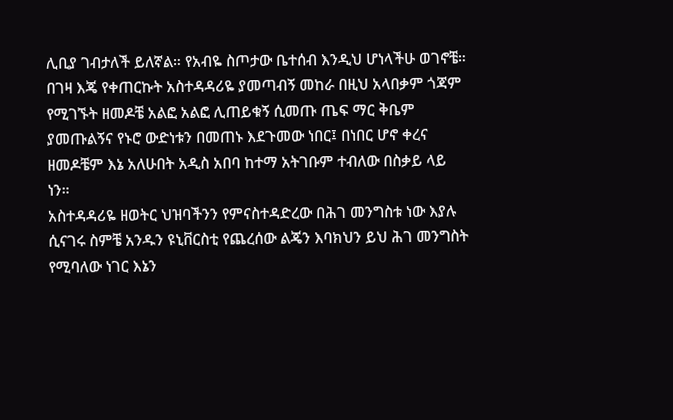ሊቢያ ገብታለች ይለኛል። የአብዬ ስጦታው ቤተሰብ እንዲህ ሆነላችሁ ወገኖቼ።
በገዛ እጄ የቀጠርኩት አስተዳዳሪዬ ያመጣብኝ መከራ በዚህ አላበቃም ጎጃም የሚገኙት ዘመዶቼ አልፎ አልፎ ሊጠይቁኝ ሲመጡ ጤፍ ማር ቅቤም ያመጡልኝና የኑሮ ውድነቱን በመጠኑ እደጉመው ነበር፤ በነበር ሆኖ ቀረና ዘመዶቼም እኔ አለሁበት አዲስ አበባ ከተማ አትገቡም ተብለው በስቃይ ላይ ነን።
አስተዳዳሪዬ ዘወትር ህዝባችንን የምናስተዳድረው በሕገ መንግስቱ ነው እያሉ ሲናገሩ ስምቼ አንዱን ዩኒቨርስቲ የጨረሰው ልጄን እባክህን ይህ ሕገ መንግስት የሚባለው ነገር እኔን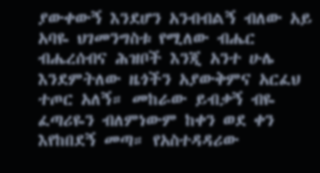ያውቀውኝ እንደሆን አንብብልኝ ብለው አይ አባዬ ህገመንግስቱ የሚለው ብሔር ብሔረሰብና ሕዝቦች እንጂ አንተ ሁሌ እንደምትለው ዜጎችን አያውቅምና አርፈህ ተጦር አለኝ። መከራው ይብቃኝ ብዬ ፈጣሪዬን ብለምነውም ከቀን ወደ ቀን እየከበደኝ መጣ። የአስተዳዳሪው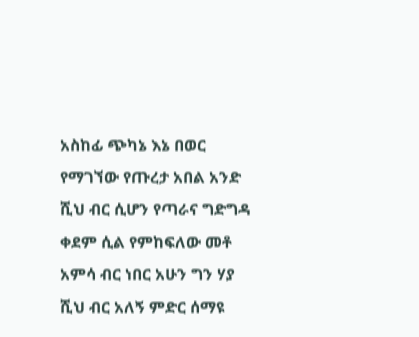አስከፊ ጭካኔ እኔ በወር የማገኘው የጡረታ አበል አንድ ሺህ ብር ሲሆን የጣራና ግድግዳ ቀደም ሲል የምከፍለው መቶ አምሳ ብር ነበር አሁን ግን ሃያ ሺህ ብር አለኝ ምድር ሰማዩ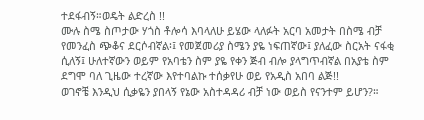ተደፋብኝ።ወዴት ልድረስ !!
ሙሉ ስሜ ስጦታው ሃጎስ ቶሎሳ እባላለሁ ይሄው ላለፉት አርባ አመታት በስሜ ብቻ የመንፈስ ጭቆና ደርሶብኛል፡፤ የመጀመሪያ ስሜን ያዬ ነፍጠኛው፤ ያለፈው ስርአት ናፋቂ ሲለኝ፤ ሁለተኛውን ወይም የአባቴን ስም ያዬ የቀን ጅብ ብሎ ያላግጥብኛል በአያቴ ስም ደግሞ ባለ ጊዜው ተረኛው እየተባልኩ ተሰቃየሁ ወይ የአዲስ አበባ ልጅ!!
ወገኖቼ እንዲህ ሲቃዬን ያበላኝ የኔው አስተዳዳሪ ብቻ ነው ወይስ የናንተም ይሆን?።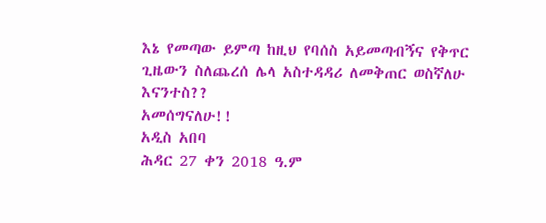እኔ የመጣው ይምጣ ከዚህ የባሰስ አይመጣብኝና የቅጥር ጊዜውን ስለጨረሰ ሌላ አስተዳዳሪ ለመቅጠር ወስኛለሁ እናንተስ??
አመሰግናለሁ!!
አዲስ አበባ
ሕዳር 27 ቀን 2018 ዓ.ም